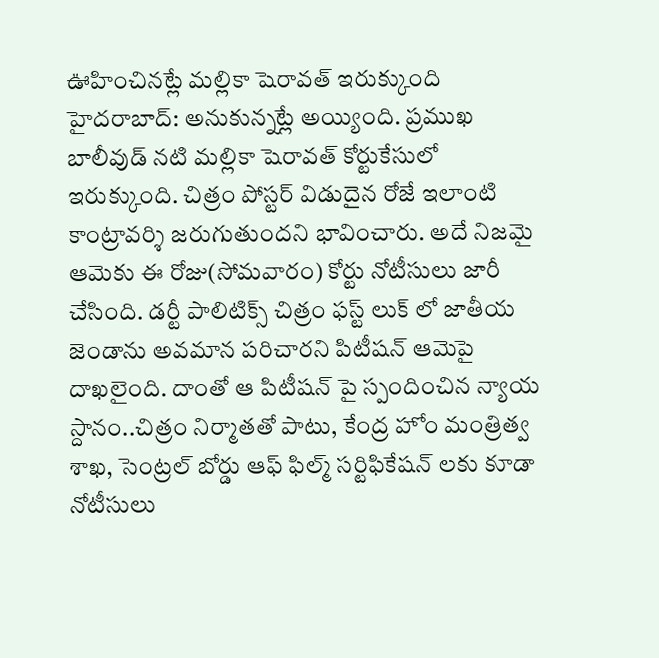ఊహించినట్లే మల్లికా షెరావత్ ఇరుక్కుంది
హైదరాబాద్: అనుకున్నట్లే అయ్యింది. ప్రముఖ బాలీవుడ్ నటి మల్లికా షెరావత్ కోర్టుకేసులో ఇరుక్కుంది. చిత్రం పోస్టర్ విడుదైన రోజే ఇలాంటి కాంట్రావర్శి జరుగుతుందని భావించారు. అదే నిజమై ఆమెకు ఈ రోజు(సోమవారం) కోర్టు నోటీసులు జారీ చేసింది. డర్టీ పాలిటిక్స్ చిత్రం ఫస్ట్ లుక్ లో జాతీయ జెండాను అవమాన పరిచారని పిటీషన్ ఆమెపై దాఖలైంది. దాంతో ఆ పిటీషన్ పై స్పందించిన న్యాయ స్దానం..చిత్రం నిర్మాతతో పాటు, కేంద్ర హోం మంత్రిత్వ శాఖ, సెంట్రల్ బోర్డు ఆఫ్ ఫిల్మ్ సర్టిఫికేషన్ లకు కూడా నోటీసులు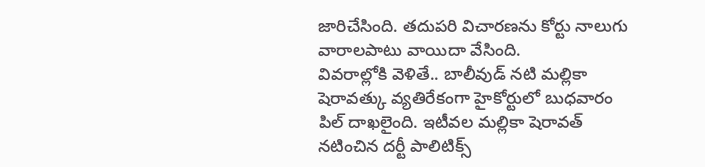జారిచేసింది. తదుపరి విచారణను కోర్టు నాలుగు వారాలపాటు వాయిదా వేసింది.
వివరాల్లోకి వెళితే.. బాలీవుడ్ నటి మల్లికా షెరావత్కు వ్యతిరేకంగా హైకోర్టులో బుధవారం పిల్ దాఖలైంది. ఇటీవల మల్లికా షెరావత్ నటించిన దర్టీ పాలిటిక్స్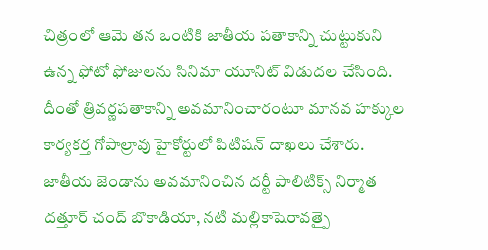చిత్రంలో ఆమె తన ఒంటికి జాతీయ పతాకాన్ని చుట్టుకుని ఉన్న ఫోటో ఫోజులను సినిమా యూనిట్ విడుదల చేసింది. దీంతో త్రివర్ణపతాకాన్ని అవమానించారంటూ మానవ హక్కుల కార్యకర్త గోపాల్రావు హైకోర్టులో పిటిషన్ దాఖలు చేశారు.
జాతీయ జెండాను అవమానించిన దర్టీ పాలిటిక్స్ నిర్మాత దత్తూర్ చంద్ బొకాడియా, నటి మల్లికాషెరావత్పై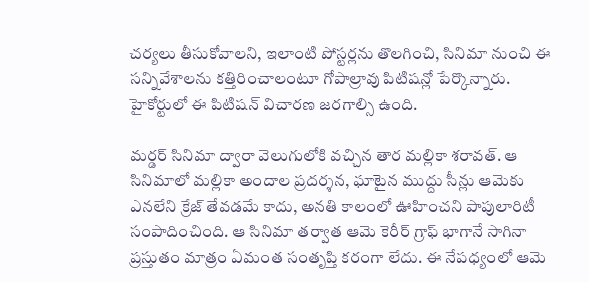చర్యలు తీసుకోవాలని, ఇలాంటి పోస్టర్లను తొలగించి, సినిమా నుంచి ఈ సన్నివేశాలను కత్తిరించాలంటూ గోపాల్రావు పిటిషన్లో పేర్కొన్నారు. హైకోర్టులో ఈ పిటిషన్ విచారణ జరగాల్సి ఉంది.

మర్డర్ సినిమా ద్వారా వెలుగులోకి వచ్చిన తార మల్లికా శరావత్. ఆ సినిమాలో మల్లికా అందాల ప్రదర్శన, ఘాటైన ముద్దు సీన్లు ఆమెకు ఎనలేని క్రేజ్ తేవడమే కాదు, అనతి కాలంలో ఊహించని పాపులారిటీ సంపాదించింది. ఆ సినిమా తర్వాత ఆమె కెరీర్ గ్రాఫ్ భాగానే సాగినా ప్రస్తుతం మాత్రం ఏమంత సంతృప్తి కరంగా లేదు. ఈ నేపధ్యంలో ఆమె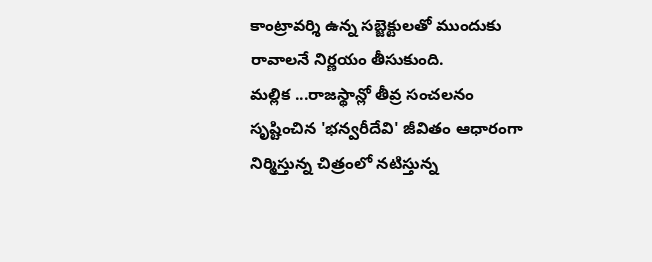కాంట్రావర్శి ఉన్న సబ్జెక్టులతో ముందుకు రావాలనే నిర్ణయం తీసుకుంది.
మల్లిక ...రాజస్థాన్లో తీవ్ర సంచలనం సృష్టించిన 'భన్వరీదేవి' జీవితం ఆధారంగా నిర్మిస్తున్న చిత్రంలో నటిస్తున్న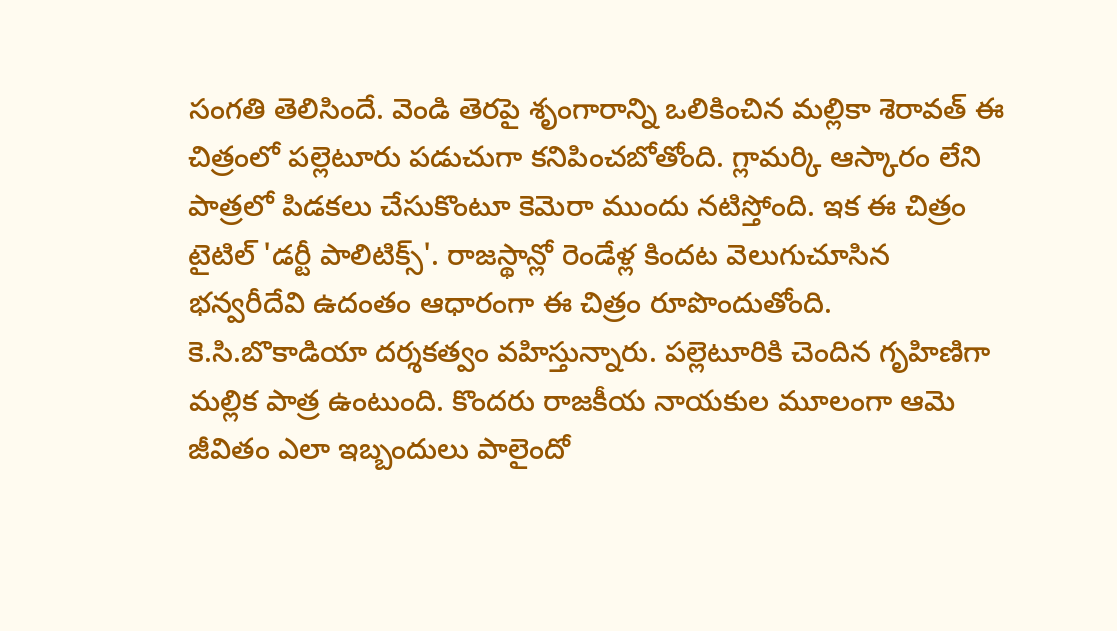సంగతి తెలిసిందే. వెండి తెరపై శృంగారాన్ని ఒలికించిన మల్లికా శెరావత్ ఈ చిత్రంలో పల్లెటూరు పడుచుగా కనిపించబోతోంది. గ్లామర్కి ఆస్కారం లేని పాత్రలో పిడకలు చేసుకొంటూ కెమెరా ముందు నటిస్తోంది. ఇక ఈ చిత్రం టైటిల్ 'డర్టీ పాలిటిక్స్'. రాజస్థాన్లో రెండేళ్ల కిందట వెలుగుచూసిన భన్వరీదేవి ఉదంతం ఆధారంగా ఈ చిత్రం రూపొందుతోంది. కె.సి.బొకాడియా దర్శకత్వం వహిస్తున్నారు. పల్లెటూరికి చెందిన గృహిణిగా మల్లిక పాత్ర ఉంటుంది. కొందరు రాజకీయ నాయకుల మూలంగా ఆమె జీవితం ఎలా ఇబ్బందులు పాలైందో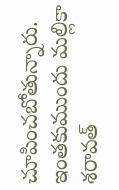చూపించబోతున్నారు.
ఇంతకుముందు మల్లికా శరావత్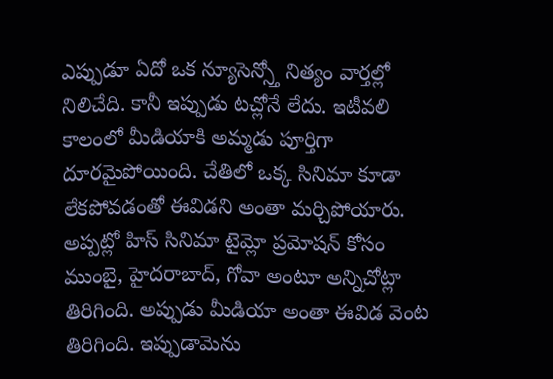ఎప్పుడూ ఏదో ఒక న్యూసెన్స్తో నిత్యం వార్తల్లో నిలిచేది. కానీ ఇప్పుడు టచ్లోనే లేదు. ఇటీవలి కాలంలో మీడియాకి అమ్మడు పూర్తిగా దూరమైపోయింది. చేతిలో ఒక్క సినిమా కూడా లేకపోవడంతో ఈవిడని అంతా మర్చిపోయారు. అప్పట్లో హిస్ సినిమా టైమ్లో ప్రమోషన్ కోసం ముంబై, హైదరాబాద్, గోవా అంటూ అన్నిచోట్లా తిరిగింది. అప్పుడు మీడియా అంతా ఈవిడ వెంట తిరిగింది. ఇప్పుడామెను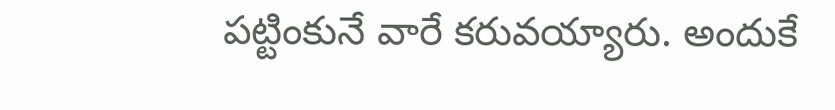పట్టింకునే వారే కరువయ్యారు. అందుకే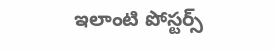ఇలాంటి పోస్టర్స్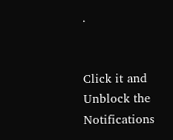.


Click it and Unblock the Notifications